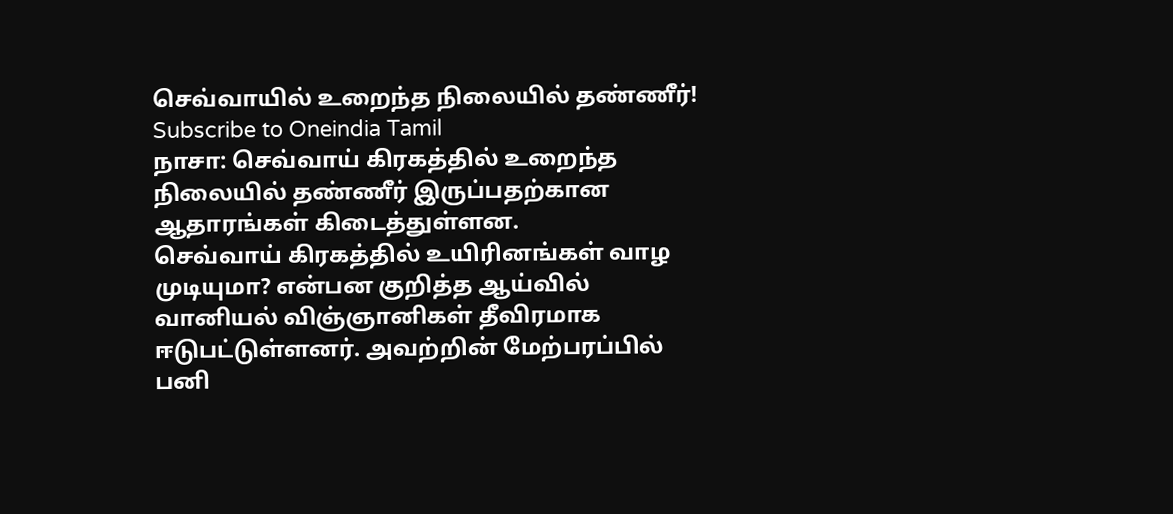செவ்வாயில் உறைந்த நிலையில் தண்ணீர்!
Subscribe to Oneindia Tamil
நாசா: செவ்வாய் கிரகத்தில் உறைந்த நிலையில் தண்ணீர் இருப்பதற்கான ஆதாரங்கள் கிடைத்துள்ளன.
செவ்வாய் கிரகத்தில் உயிரினங்கள் வாழ முடியுமா? என்பன குறித்த ஆய்வில் வானியல் விஞ்ஞானிகள் தீவிரமாக ஈடுபட்டுள்ளனர். அவற்றின் மேற்பரப்பில் பனி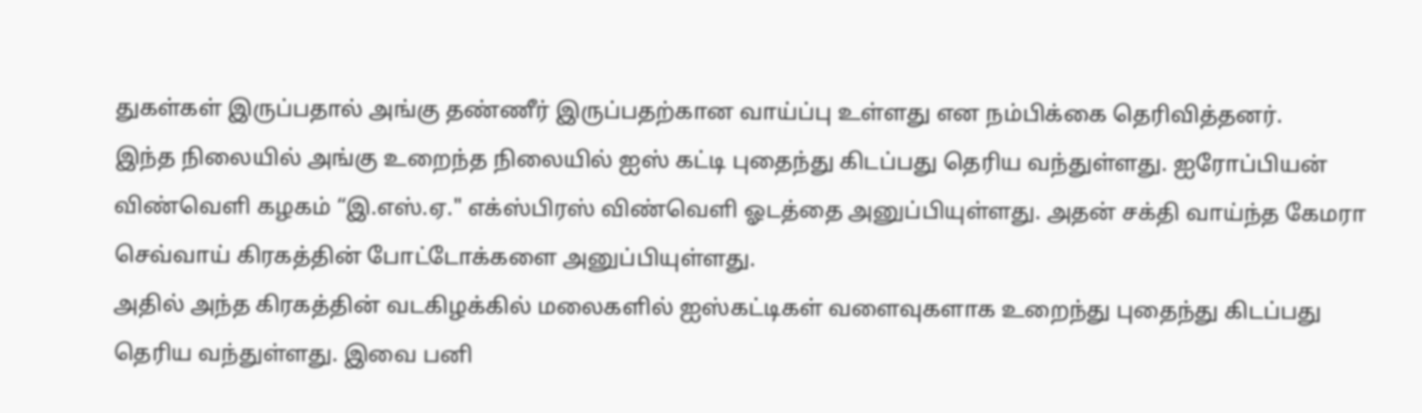துகள்கள் இருப்பதால் அங்கு தண்ணீர் இருப்பதற்கான வாய்ப்பு உள்ளது என நம்பிக்கை தெரிவித்தனர்.
இந்த நிலையில் அங்கு உறைந்த நிலையில் ஐஸ் கட்டி புதைந்து கிடப்பது தெரிய வந்துள்ளது. ஐரோப்பியன் விண்வெளி கழகம் “இ.எஸ்.ஏ." எக்ஸ்பிரஸ் விண்வெளி ஓடத்தை அனுப்பியுள்ளது. அதன் சக்தி வாய்ந்த கேமரா செவ்வாய் கிரகத்தின் போட்டோக்களை அனுப்பியுள்ளது.
அதில் அந்த கிரகத்தின் வடகிழக்கில் மலைகளில் ஐஸ்கட்டிகள் வளைவுகளாக உறைந்து புதைந்து கிடப்பது தெரிய வந்துள்ளது. இவை பனி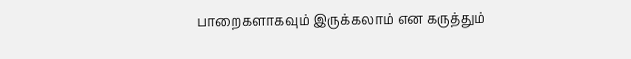பாறைகளாகவும் இருக்கலாம் என கருத்தும்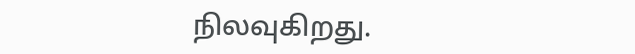நிலவுகிறது.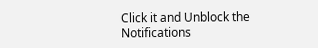Click it and Unblock the Notifications